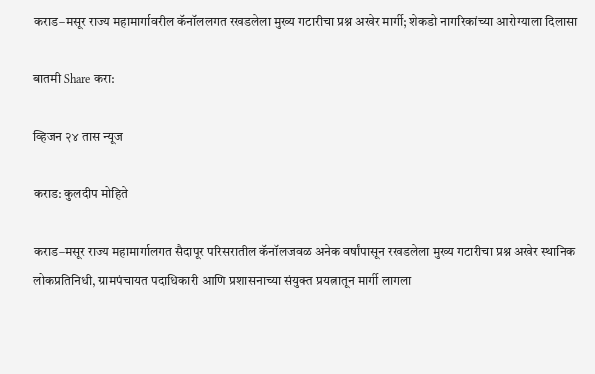कराड–मसूर राज्य महामार्गावरील कॅनॉललगत रखडलेला मुख्य गटारीचा प्रश्न अखेर मार्गी; शेकडो नागरिकांच्या आरोग्याला दिलासा

बातमी Share करा:

व्हिजन २४ तास न्यूज

कराड: कुलदीप मोहिते

कराड–मसूर राज्य महामार्गालगत सैदापूर परिसरातील कॅनॉलजवळ अनेक वर्षांपासून रखडलेला मुख्य गटारीचा प्रश्न अखेर स्थानिक लोकप्रतिनिधी, ग्रामपंचायत पदाधिकारी आणि प्रशासनाच्या संयुक्त प्रयत्नातून मार्गी लागला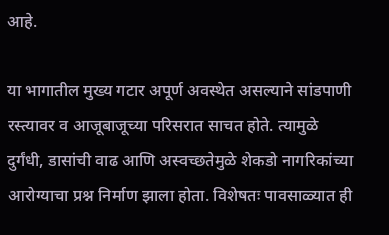आहे.

या भागातील मुख्य गटार अपूर्ण अवस्थेत असल्याने सांडपाणी रस्त्यावर व आजूबाजूच्या परिसरात साचत होते. त्यामुळे दुर्गंधी, डासांची वाढ आणि अस्वच्छतेमुळे शेकडो नागरिकांच्या आरोग्याचा प्रश्न निर्माण झाला होता. विशेषतः पावसाळ्यात ही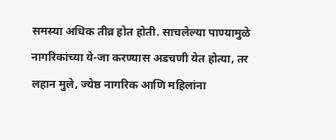समस्या अधिक तीव्र होत होती. साचलेल्या पाण्यामुळे नागरिकांच्या ये-जा करण्यास अडचणी येत होत्या, तर लहान मुले, ज्येष्ठ नागरिक आणि महिलांना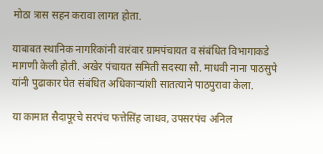मोठा त्रास सहन करावा लागत होता.

याबाबत स्थानिक नागरिकांनी वारंवार ग्रामपंचायत व संबंधित विभागाकडे मागणी केली होती. अखेर पंचायत समिती सदस्या सौ. माधवी नाना पाठसुपे यांनी पुढाकार घेत संबंधित अधिकाऱ्यांशी सातत्याने पाठपुरावा केला.

या कामात सैदापूरचे सरपंच फत्तेसिंह जाधव, उपसरपंच अनिल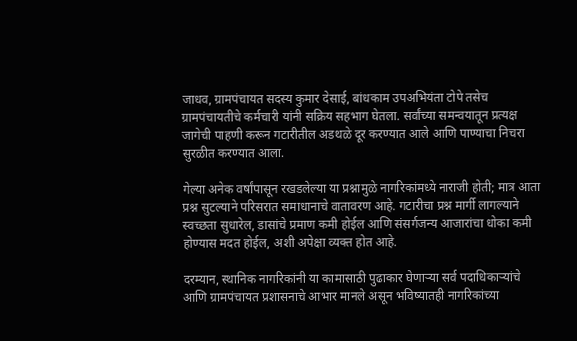जाधव, ग्रामपंचायत सदस्य कुमार देसाई, बांधकाम उपअभियंता टोपे तसेच ग्रामपंचायतीचे कर्मचारी यांनी सक्रिय सहभाग घेतला. सर्वांच्या समन्वयातून प्रत्यक्ष जागेची पाहणी करून गटारीतील अडथळे दूर करण्यात आले आणि पाण्याचा निचरा सुरळीत करण्यात आला.

गेल्या अनेक वर्षांपासून रखडलेल्या या प्रश्नामुळे नागरिकांमध्ये नाराजी होती; मात्र आता प्रश्न सुटल्याने परिसरात समाधानाचे वातावरण आहे. गटारीचा प्रश्न मार्गी लागल्याने स्वच्छता सुधारेल, डासांचे प्रमाण कमी होईल आणि संसर्गजन्य आजारांचा धोका कमी होण्यास मदत होईल, अशी अपेक्षा व्यक्त होत आहे.

दरम्यान, स्थानिक नागरिकांनी या कामासाठी पुढाकार घेणाऱ्या सर्व पदाधिकाऱ्यांचे आणि ग्रामपंचायत प्रशासनाचे आभार मानले असून भविष्यातही नागरिकांच्या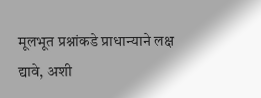मूलभूत प्रश्नांकडे प्राधान्याने लक्ष द्यावे, अशी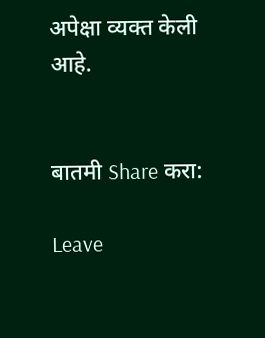अपेक्षा व्यक्त केली आहे.


बातमी Share करा:

Leave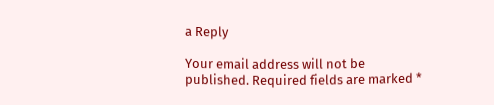a Reply

Your email address will not be published. Required fields are marked *